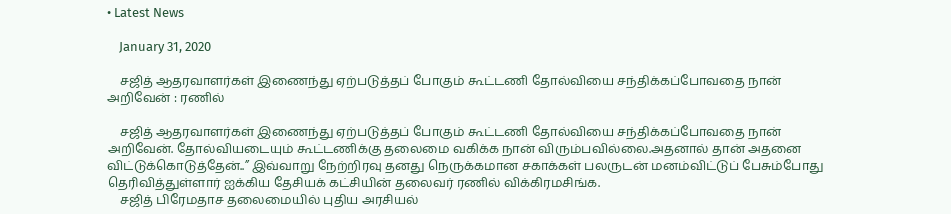• Latest News

    January 31, 2020

    சஜித் ஆதரவாளர்கள் இணைந்து ஏற்படுத்தப் போகும் கூட்டணி தோல்வியை சந்திக்கப்போவதை நான் அறிவேன் : ரணில்

    சஜித் ஆதரவாளர்கள் இணைந்து ஏற்படுத்தப் போகும் கூட்டணி தோல்வியை சந்திக்கப்போவதை நான் அறிவேன். தோல்வியடையும் கூட்டணிக்கு தலைமை வகிக்க நான் விரும்பவில்லை.அதனால் தான் அதனை விட்டுக்கொடுத்தேன்..” இவ்வாறு நேற்றிரவு தனது நெருக்கமான சகாக்கள் பலருடன் மனம்விட்டுப் பேசும்போது தெரிவித்துள்ளார் ஐக்கிய தேசியக் கட்சியின் தலைவர் ரணில் விக்கிரமசிங்க.
    சஜித் பிரேமதாச தலைமையில் புதிய அரசியல்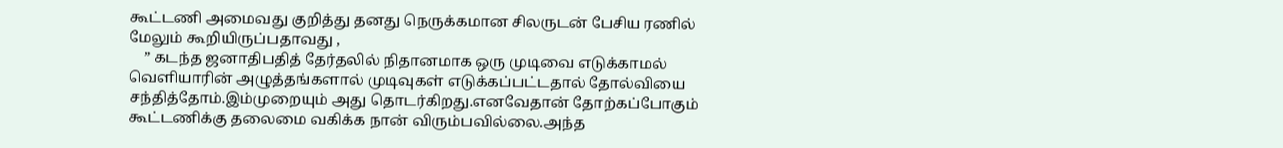கூட்டணி அமைவது குறித்து தனது நெருக்கமான சிலருடன் பேசிய ரணில் மேலும் கூறியிருப்பதாவது ,
    ” கடந்த ஜனாதிபதித் தேர்தலில் நிதானமாக ஒரு முடிவை எடுக்காமல் வெளியாரின் அழுத்தங்களால் முடிவுகள் எடுக்கப்பட்டதால் தோல்வியை சந்தித்தோம்.இம்முறையும் அது தொடர்கிறது.எனவேதான் தோற்கப்போகும் கூட்டணிக்கு தலைமை வகிக்க நான் விரும்பவில்லை.அந்த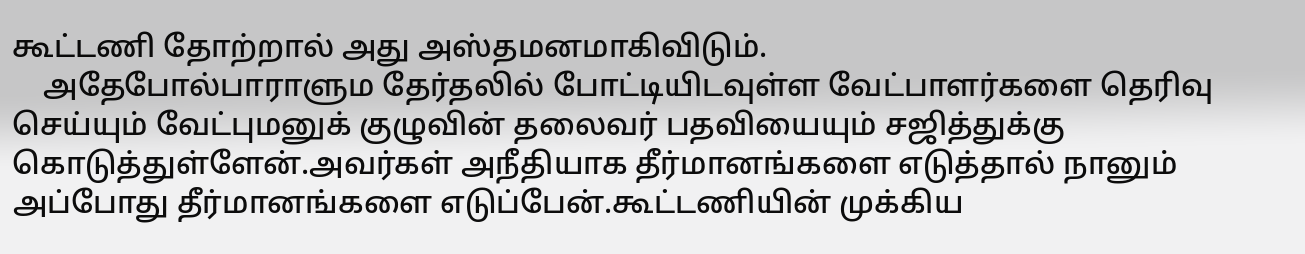கூட்டணி தோற்றால் அது அஸ்தமனமாகிவிடும்.
    அதேபோல்பாராளும தேர்தலில் போட்டியிடவுள்ள வேட்பாளர்களை தெரிவு செய்யும் வேட்புமனுக் குழுவின் தலைவர் பதவியையும் சஜித்துக்கு கொடுத்துள்ளேன்.அவர்கள் அநீதியாக தீர்மானங்களை எடுத்தால் நானும் அப்போது தீர்மானங்களை எடுப்பேன்.கூட்டணியின் முக்கிய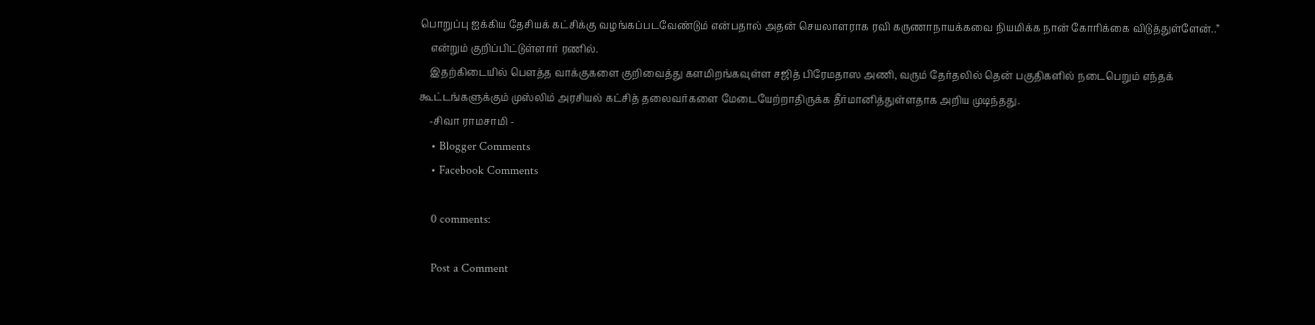பொறுப்பு ஐக்கிய தேசியக் கட்சிக்கு வழங்கப்படவேண்டும் என்பதால் அதன் செயலாளராக ரவி கருணாநாயக்கவை நியமிக்க நான் கோரிக்கை விடுத்துள்ளேன்..”
    என்றும் குறிப்பிட்டுள்ளார் ரணில்.
    இதற்கிடையில் பௌத்த வாக்குகளை குறிவைத்து களமிறங்கவுள்ள சஜித் பிரேமதாஸ அணி, வரும் தேர்தலில் தென் பகுதிகளில் நடைபெறும் எந்தக் கூட்டங்களுக்கும் முஸ்லிம் அரசியல் கட்சித் தலைவர்களை மேடையேற்றாதிருக்க தீர்மானித்துள்ளதாக அறிய முடிந்தது.
    -சிவா ராமசாமி -
    • Blogger Comments
    • Facebook Comments

    0 comments:

    Post a Comment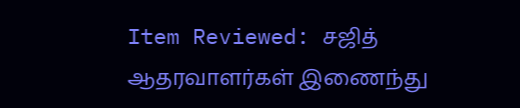Item Reviewed: சஜித் ஆதரவாளர்கள் இணைந்து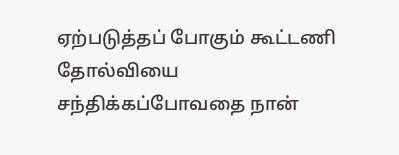ஏற்படுத்தப் போகும் கூட்டணி தோல்வியை சந்திக்கப்போவதை நான்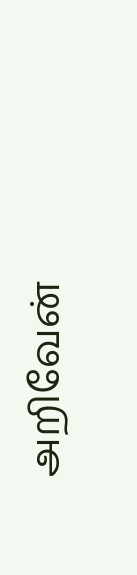அறிவேன்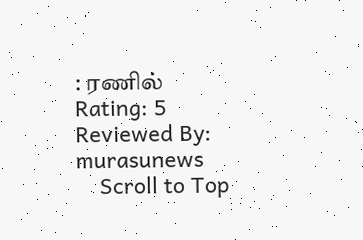: ரணில் Rating: 5 Reviewed By: murasunews
    Scroll to Top